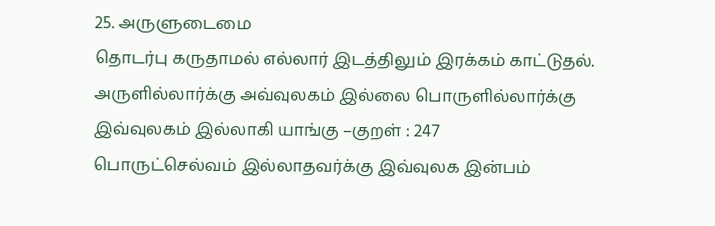25. அருளுடைமை
தொடர்பு கருதாமல் எல்லார் இடத்திலும் இரக்கம் காட்டுதல்.
அருளில்லார்க்கு அவ்வுலகம் இல்லை பொருளில்லார்க்கு
இவ்வுலகம் இல்லாகி யாங்கு –குறள் : 247
பொருட்செல்வம் இல்லாதவர்க்கு இவ்வுலக இன்பம்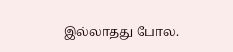இல்லாதது போல.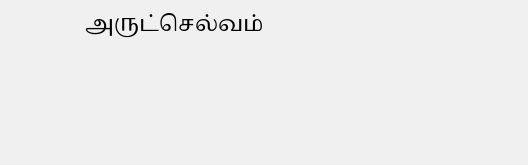அருட்செல்வம்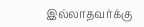இல்லாதவர்க்கு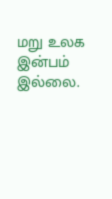மறு உலக இன்பம் இல்லை.